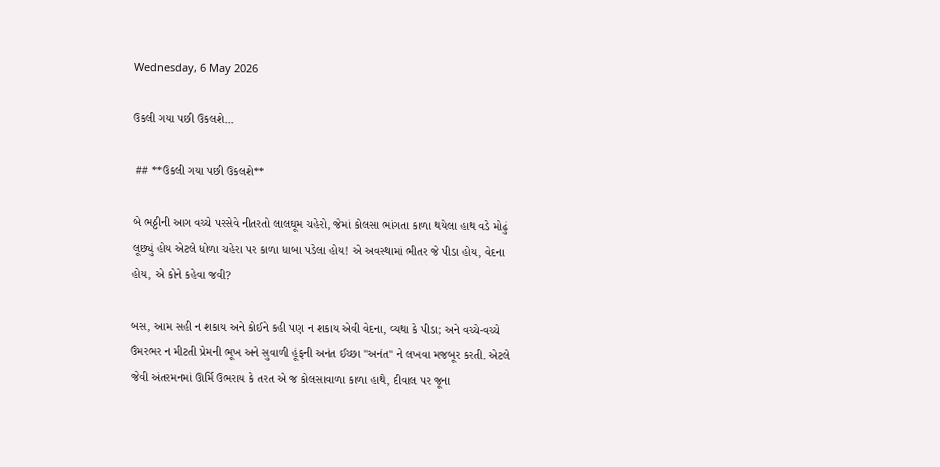Wednesday, 6 May 2026

ઉકલી ગયા પછી ઉકલશે...

 ## **ઉકલી ગયા પછી ઉકલશે**

બે ભઠ્ઠીની આગ વચ્ચે પરસેવે નીતરતો લાલઘૂમ ચહેરો, જેમાં કોલસા ભાંગતા કાળા થયેલા હાથ વડે મોઢું લૂછ્યું હોય એટલે ધોળા ચહેરા પર કાળા ધાબા પડેલા હોય! એ અવસ્થામાં ભીતર જે પીડા હોય, વેદના હોય, એ કોને કહેવા જવી?

બસ, આમ સહી ન શકાય અને કોઈને કહી પણ ન શકાય એવી વેદના, વ્યથા કે પીડા; અને વચ્ચે-વચ્ચે ઉંમરભર ન મીટતી પ્રેમની ભૂખ અને સુવાળી હૂંફની અનંત ઈચ્છા "અનંત" ને લખવા મજબૂર કરતી. એટલે જેવી અંતરમનમાં ઊર્મિ ઉભરાય કે તરત એ જ કોલસાવાળા કાળા હાથે, દીવાલ પર જૂના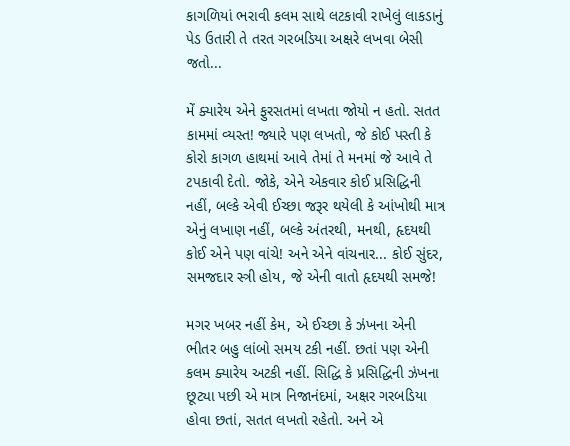કાગળિયાં ભરાવી કલમ સાથે લટકાવી રાખેલું લાકડાનું પેડ ઉતારી તે તરત ગરબડિયા અક્ષરે લખવા બેસી જતો...

મેં ક્યારેય એને ફુરસતમાં લખતા જોયો ન હતો. સતત કામમાં વ્યસ્ત! જ્યારે પણ લખતો, જે કોઈ પસ્તી કે કોરો કાગળ હાથમાં આવે તેમાં તે મનમાં જે આવે તે ટપકાવી દેતો. જોકે, એને એકવાર કોઈ પ્રસિદ્ધિની નહીં, બલ્કે એવી ઈચ્છા જરૂર થયેલી કે આંખોથી માત્ર એનું લખાણ નહીં, બલ્કે અંતરથી, મનથી, હૃદયથી કોઈ એને પણ વાંચે! અને એને વાંચનાર... કોઈ સુંદર, સમજદાર સ્ત્રી હોય, જે એની વાતો હૃદયથી સમજે!

મગર ખબર નહીં કેમ, એ ઈચ્છા કે ઝંખના એની ભીતર બહુ લાંબો સમય ટકી નહીં. છતાં પણ એની કલમ ક્યારેય અટકી નહીં. સિદ્ધિ કે પ્રસિદ્ધિની ઝંખના છૂટ્યા પછી એ માત્ર નિજાનંદમાં, અક્ષર ગરબડિયા હોવા છતાં, સતત લખતો રહેતો. અને એ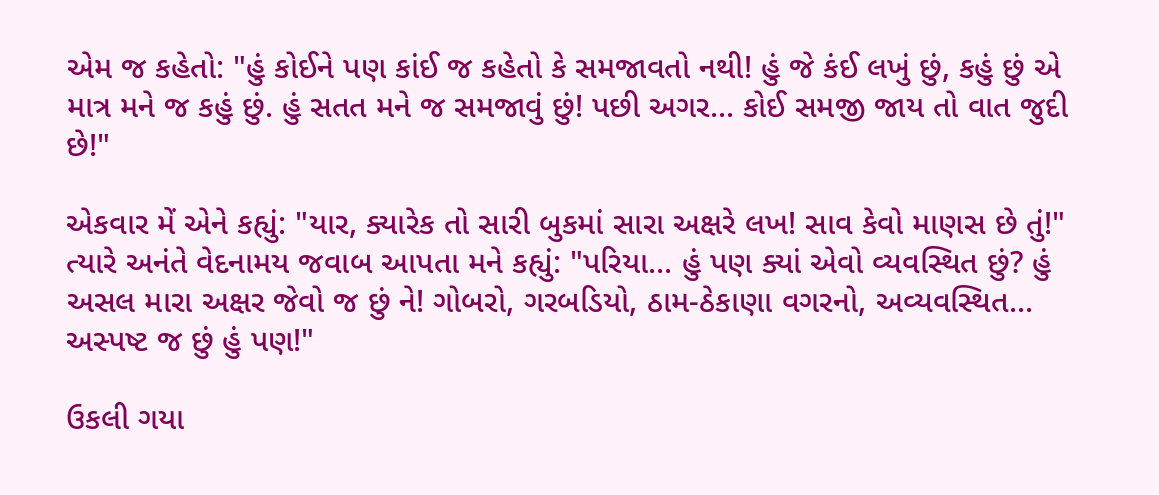એમ જ કહેતો: "હું કોઈને પણ કાંઈ જ કહેતો કે સમજાવતો નથી! હું જે કંઈ લખું છું, કહું છું એ માત્ર મને જ કહું છું. હું સતત મને જ સમજાવું છું! પછી અગર... કોઈ સમજી જાય તો વાત જુદી છે!"

એકવાર મેં એને કહ્યું: "યાર, ક્યારેક તો સારી બુકમાં સારા અક્ષરે લખ! સાવ કેવો માણસ છે તું!" ત્યારે અનંતે વેદનામય જવાબ આપતા મને કહ્યું: "પરિયા... હું પણ ક્યાં એવો વ્યવસ્થિત છું? હું અસલ મારા અક્ષર જેવો જ છું ને! ગોબરો, ગરબડિયો, ઠામ-ઠેકાણા વગરનો, અવ્યવસ્થિત... અસ્પષ્ટ જ છું હું પણ!"

ઉકલી ગયા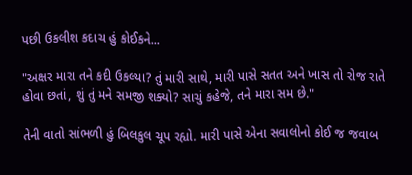પછી ઉકલીશ કદાચ હું કોઈકને...

"અક્ષર મારા તને કદી ઉકલ્યા? તું મારી સાથે, મારી પાસે સતત અને ખાસ તો રોજ રાતે હોવા છતાં, શું તું મને સમજી શક્યો? સાચું કહેજે, તને મારા સમ છે."

તેની વાતો સાંભળી હું બિલકુલ ચૂપ રહ્યો. મારી પાસે એના સવાલોનો કોઈ જ જવાબ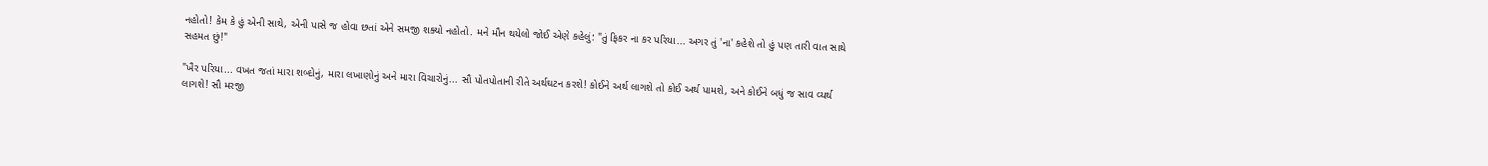નહોતો! કેમ કે હું એની સાથે, એની પાસે જ હોવા છતાં એને સમજી શક્યો નહોતો. મને મૌન થયેલો જોઈ એણે કહેલું: "તું ફિકર ના કર પરિયા... અગર તું 'ના' કહેશે તો હું પણ તારી વાત સાથે સહમત છું!"

"ખૈર પરિયા... વખત જતાં મારા શબ્દોનું, મારા લખાણોનું અને મારા વિચારોનું... સૌ પોતપોતાની રીતે અર્થઘટન કરશે! કોઈને અર્થ લાગશે તો કોઈ અર્થ પામશે, અને કોઈને બધું જ સાવ વ્યર્થ લાગશે! સૌ મરજી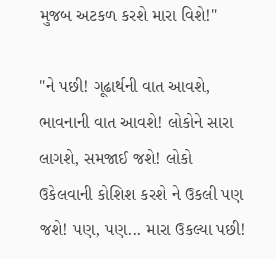મુજબ અટકળ કરશે મારા વિશે!"

"ને પછી! ગૂઢાર્થની વાત આવશે, ભાવનાની વાત આવશે! લોકોને સારા લાગશે, સમજાઈ જશે! લોકો ઉકેલવાની કોશિશ કરશે ને ઉકલી પણ જશે! પણ, પણ... મારા ઉકલ્યા પછી!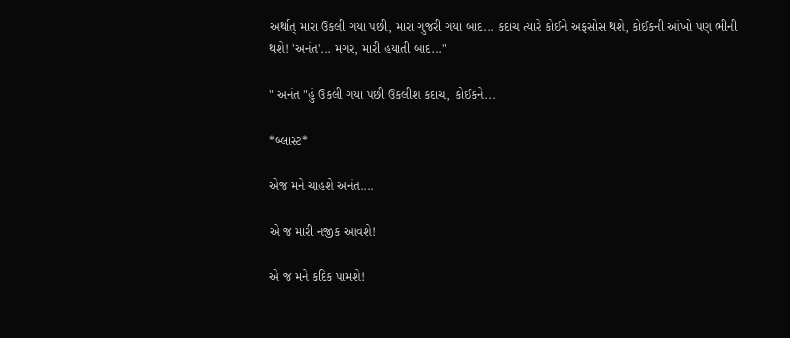અર્થાત્ મારા ઉકલી ગયા પછી, મારા ગુજરી ગયા બાદ... કદાચ ત્યારે કોઈને અફસોસ થશે, કોઈકની આંખો પણ ભીની થશે! 'અનંત'... મગર, મારી હયાતી બાદ..."

" અનંત "હું ઉકલી ગયા પછી ઉકલીશ કદાચ, કોઈકને...

*બ્લાસ્ટ*

એજ મને ચાહશે અનંત....

એ જ મારી નજીક આવશે!

એ જ મને કદિક પામશે!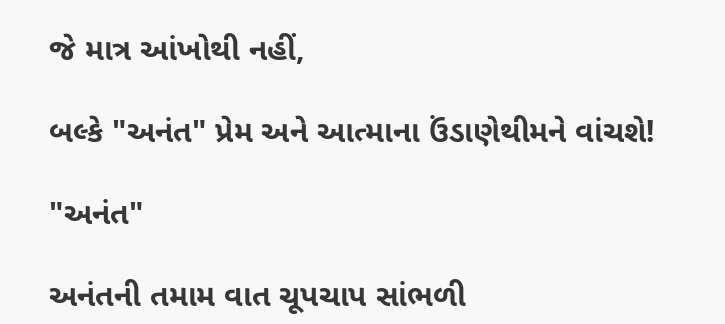જે માત્ર આંખોથી નહીં,

બલ્કે "અનંત" પ્રેમ અને આત્માના ઉંડાણેથીમને વાંચશે!

"અનંત"

અનંતની તમામ વાત ચૂપચાપ સાંભળી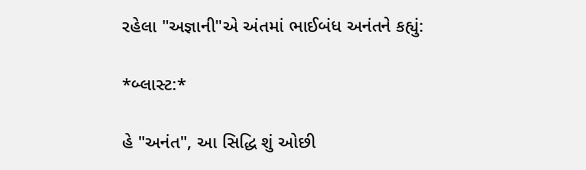રહેલા "અજ્ઞાની"એ અંતમાં ભાઈબંધ અનંતને કહ્યું:

*બ્લાસ્ટ:*

હે "અનંત", આ સિદ્ધિ શું ઓછી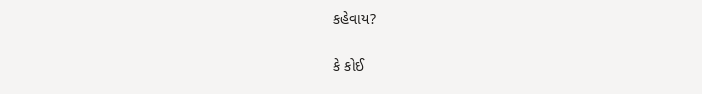કહેવાય?

કે કોઈ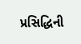પ્રસિદ્ધિની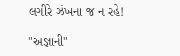લગીરે ઝંખના જ ન રહે!

"અજ્ઞાની"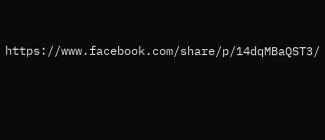https://www.facebook.com/share/p/14dqMBaQST3/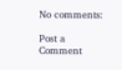No comments:

Post a Comment